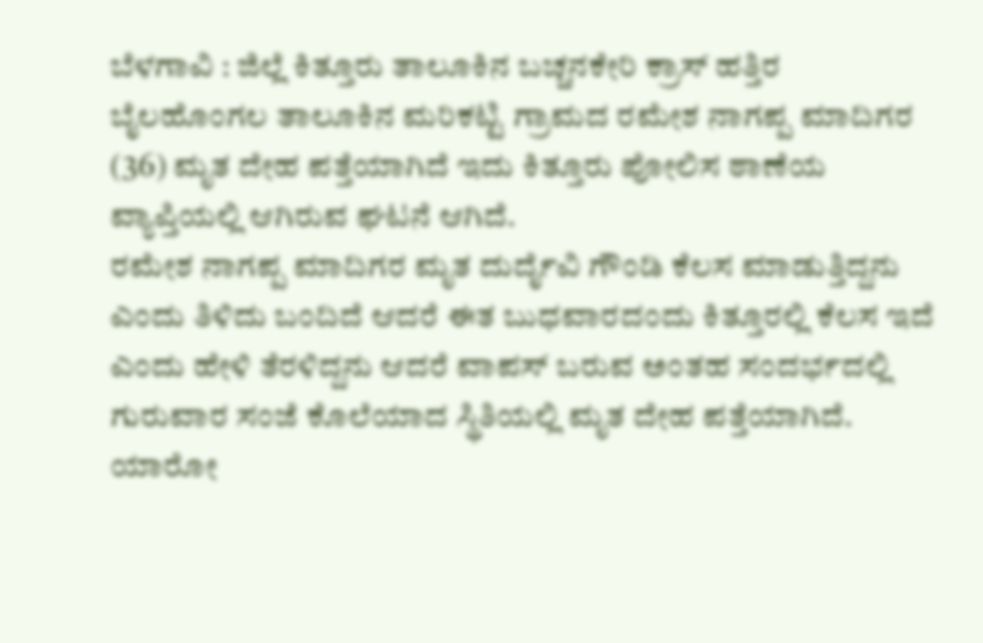ಬೆಳಗಾವಿ : ಜಿಲ್ಲೆ ಕಿತ್ತೂರು ತಾಲೂಕಿನ ಬಚ್ಚನಕೇರಿ ಕ್ರಾಸ್ ಹತ್ತಿರ ಬೈಲಹೊಂಗಲ ತಾಲೂಕಿನ ಮರಿಕಟ್ಟಿ ಗ್ರಾಮದ ರಮೇಶ ನಾಗಪ್ಪ ಮಾದಿಗರ (36) ಮೃತ ದೇಹ ಪತ್ತೆಯಾಗಿದೆ ಇದು ಕಿತ್ತೂರು ಪೋಲಿಸ ಠಾಣೆಯ ವ್ಯಾಪ್ತಿಯಲ್ಲಿ ಆಗಿರುವ ಘಟನೆ ಆಗಿದೆ.
ರಮೇಶ ನಾಗಪ್ಪ ಮಾದಿಗರ ಮೃತ ದುರ್ದೈವಿ ಗೌಂಡಿ ಕೆಲಸ ಮಾಡುತ್ತಿದ್ದನು ಎಂದು ತಿಳಿದು ಬಂದಿದೆ ಆದರೆ ಈತ ಬುಧವಾರದಂದು ಕಿತ್ತೂರಲ್ಲಿ ಕೆಲಸ ಇದೆ ಎಂದು ಹೇಳಿ ತೆರಳಿದ್ದನು ಆದರೆ ವಾಪಸ್ ಬರುವ ಅಂತಹ ಸಂದರ್ಭದಲ್ಲಿ ಗುರುವಾರ ಸಂಜೆ ಕೊಲೆಯಾದ ಸ್ಥಿತಿಯಲ್ಲಿ ಮೃತ ದೇಹ ಪತ್ತೆಯಾಗಿದೆ.
ಯಾರೋ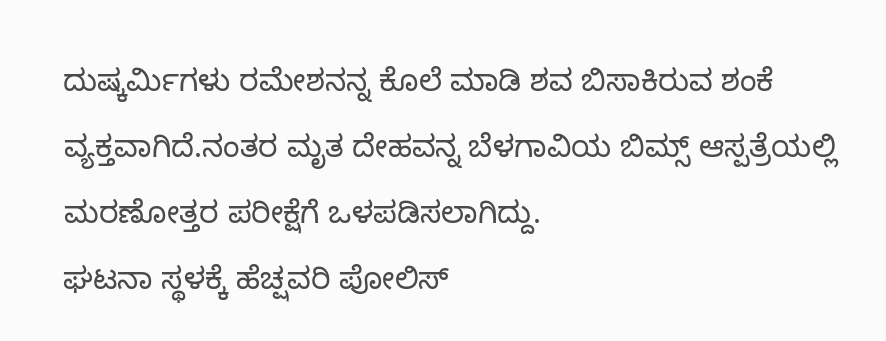ದುಷ್ಕರ್ಮಿಗಳು ರಮೇಶನನ್ನ ಕೊಲೆ ಮಾಡಿ ಶವ ಬಿಸಾಕಿರುವ ಶಂಕೆ ವ್ಯಕ್ತವಾಗಿದೆ.ನಂತರ ಮೃತ ದೇಹವನ್ನ ಬೆಳಗಾವಿಯ ಬಿಮ್ಸ್ ಆಸ್ಪತ್ರೆಯಲ್ಲಿ ಮರಣೋತ್ತರ ಪರೀಕ್ಷೆಗೆ ಒಳಪಡಿಸಲಾಗಿದ್ದು.
ಘಟನಾ ಸ್ಥಳಕ್ಕೆ ಹೆಚ್ಷವರಿ ಪೋಲಿಸ್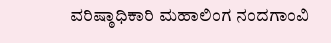ವರಿಷ್ಠಾಧಿಕಾರಿ ಮಹಾಲಿಂಗ ನಂದಗಾಂವಿ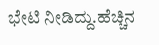ಭೇಟಿ ನೀಡಿದ್ದು.ಹೆಚ್ಚಿನ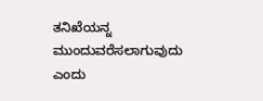ತನಿಖೆಯನ್ನ ಮುಂದುವರೆಸಲಾಗುವುದು ಎಂದು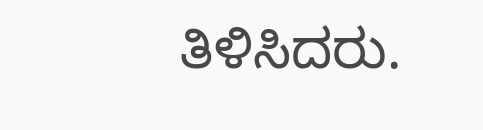ತಿಳಿಸಿದರು.